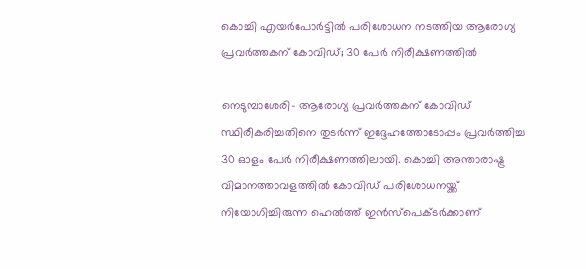കൊച്ചി എയര്‍പോര്‍ട്ടില്‍ പരിശോധന നടത്തിയ ആരോഗ്യ പ്രവര്‍ത്തകന് കോവിഡ്; 30 പേര്‍ നിരീക്ഷണത്തില്‍

നെടുമ്പാശേരി- ആരോഗ്യ പ്രവര്‍ത്തകന് കോവിഡ് സ്ഥിരീകരിച്ചതിനെ തുടര്‍ന്ന് ഇദ്ദേഹത്തോടോപ്പം പ്രവര്‍ത്തിച്ച  30 ഓളം പേര്‍ നിരീക്ഷണത്തിലായി. കൊച്ചി അന്താരാഷ്ട്ര വിമാനത്താവളത്തില്‍ കോവിഡ് പരിശോധനയ്ക്ക് നിയോഗിച്ചിരുന്ന ഹെല്‍ത്ത് ഇന്‍സ്പെക്ടര്‍ക്കാണ്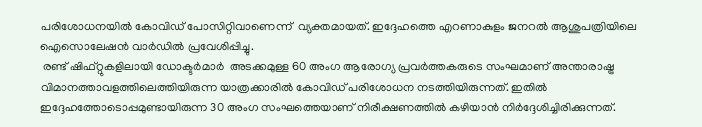പരിശോധനയില്‍ കോവിഡ് പോസിറ്റിവാണെന്ന്  വ്യക്തമായത്. ഇദ്ദേഹത്തെ എറണാകുളം ജനറല്‍ ആശുപത്രിയിലെ ഐസൊലേഷന്‍ വാര്‍ഡില്‍ പ്രവേശിപ്പിച്ചു.
 രണ്ട് ഷിഫ്റ്റുകളിലായി ഡോക്ടര്‍മാര്‍  അടക്കമുള്ള 60 അംഗ ആരോഗ്യ പ്രവര്‍ത്തകരുടെ സംഘമാണ് അന്താരാഷ്ട്ര വിമാനത്താവളത്തിലെത്തിയിരുന്ന യാത്രക്കാരില്‍ കോവിഡ് പരിശോധന നടത്തിയിരുന്നത്. ഇതില്‍ ഇദ്ദേഹത്തോടൊപ്പമുണ്ടായിരുന്ന 30 അംഗ സംഘത്തെയാണ് നിരീക്ഷണത്തില്‍ കഴിയാന്‍ നിര്‍ദ്ദേശിച്ചിരിക്കുന്നത്.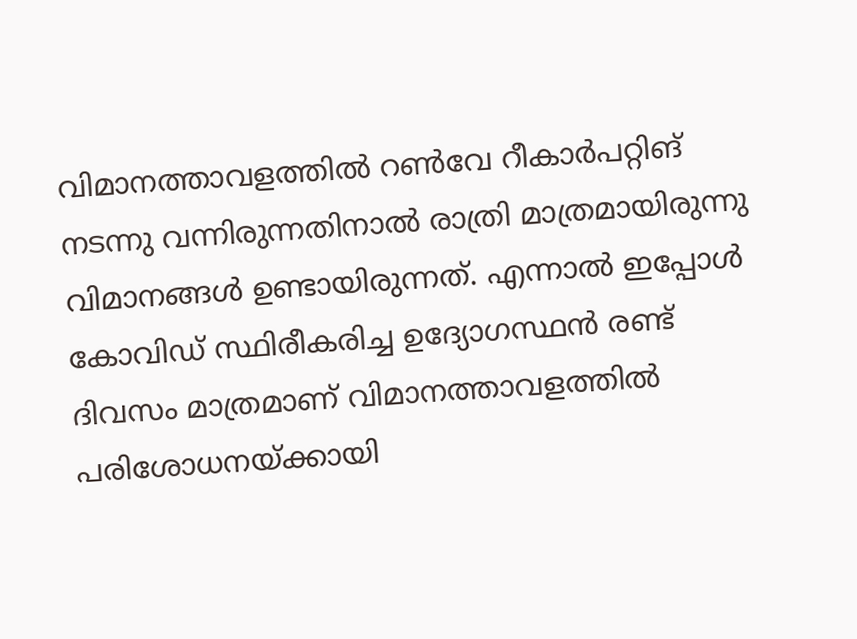വിമാനത്താവളത്തില്‍ റണ്‍വേ റീകാര്‍പറ്റിങ് നടന്നു വന്നിരുന്നതിനാല്‍ രാത്രി മാത്രമായിരുന്നു വിമാനങ്ങള്‍ ഉണ്ടായിരുന്നത്. എന്നാല്‍ ഇപ്പോള്‍ കോവിഡ് സ്ഥിരീകരിച്ച ഉദ്യോഗസ്ഥന്‍ രണ്ട് ദിവസം മാത്രമാണ് വിമാനത്താവളത്തില്‍ പരിശോധനയ്ക്കായി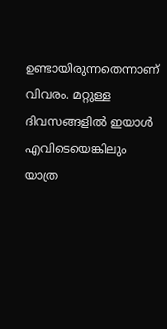ഉണ്ടായിരുന്നതെന്നാണ് വിവരം. മറ്റുള്ള ദിവസങ്ങളില്‍ ഇയാള്‍ എവിടെയെങ്കിലും യാത്ര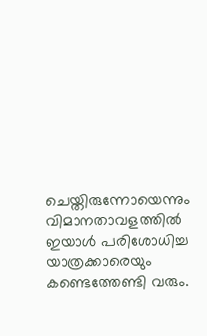ചെയ്തിരുന്നോയെന്നും വിമാനതാവളത്തില്‍ ഇയാള്‍ പരിശോധിച്ച യാത്രക്കാരെയും കണ്ടെത്തേണ്ടി വരും.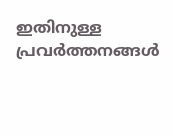ഇതിനുള്ള പ്രവര്‍ത്തനങ്ങള്‍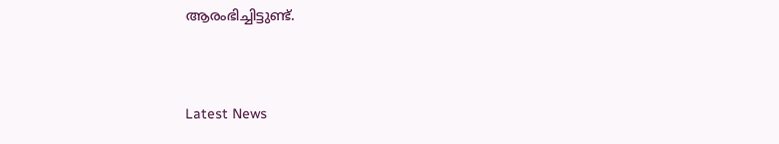ആരംഭിച്ചിട്ടുണ്ട്.



Latest News